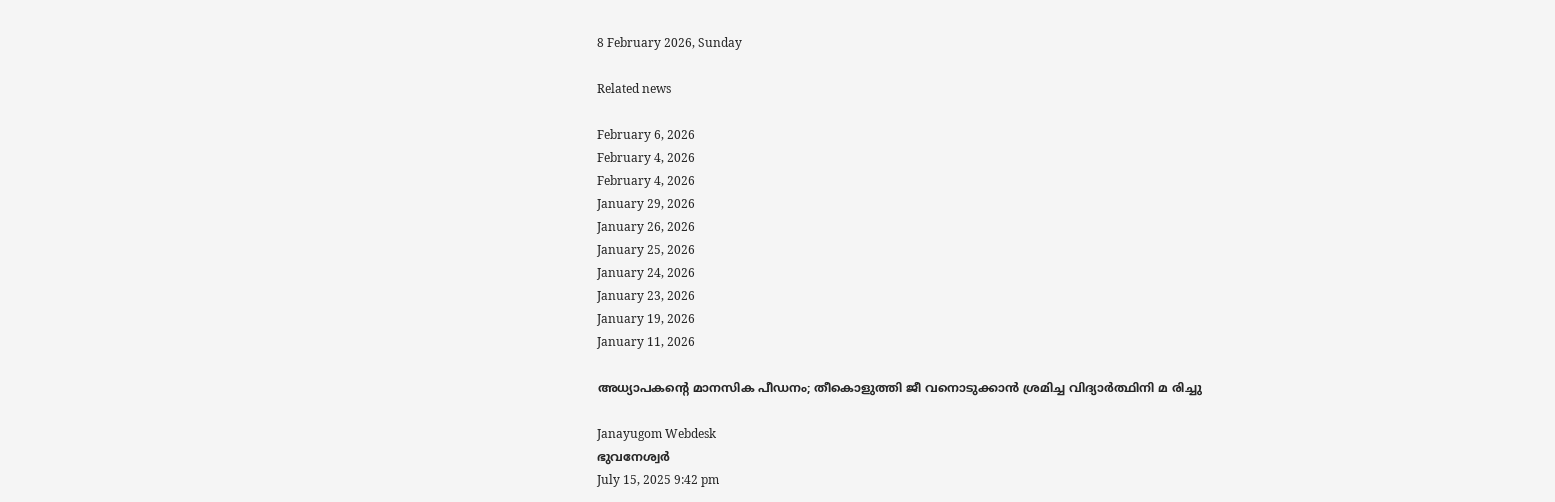8 February 2026, Sunday

Related news

February 6, 2026
February 4, 2026
February 4, 2026
January 29, 2026
January 26, 2026
January 25, 2026
January 24, 2026
January 23, 2026
January 19, 2026
January 11, 2026

അധ്യാപകന്റെ മാനസിക പീഡനം; തീകൊളുത്തി ജീ വനൊടുക്കാന്‍ ശ്രമിച്ച വിദ്യാര്‍ത്ഥിനി മ രിച്ചു

Janayugom Webdesk
ഭുവനേശ്വര്‍
July 15, 2025 9:42 pm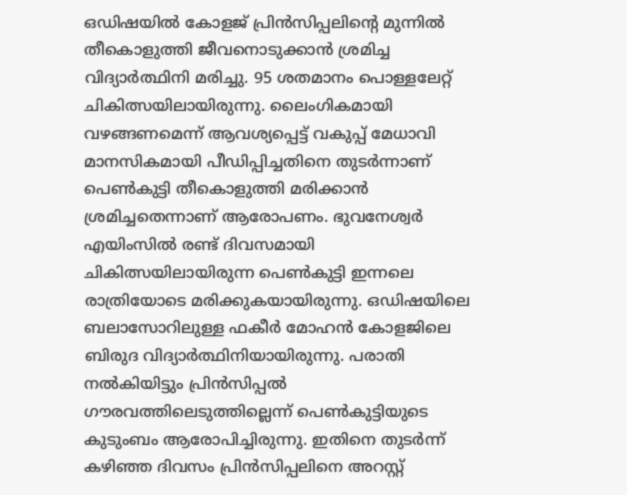ഒഡിഷയില്‍ കോളജ് പ്രിന്‍സിപ്പലിന്റെ മുന്നില്‍ തീകൊളുത്തി ജീവനൊടുക്കാന്‍ ശ്രമിച്ച വിദ്യാര്‍ത്ഥിനി മരിച്ചു. 95 ശതമാനം പൊള്ളലേറ്റ് ചികിത്സയിലായിരുന്നു. ലൈംഗികമായി വഴങ്ങണമെന്ന് ആവശ്യപ്പെട്ട് വകുപ്പ് മേധാവി മാനസികമായി പീഡിപ്പിച്ചതിനെ തുടര്‍ന്നാണ് പെണ്‍കുട്ടി തീകൊളുത്തി മരിക്കാന്‍ ശ്രമിച്ചതെന്നാണ് ആരോപണം. ഭുവനേശ്വര്‍ എയിംസില്‍ രണ്ട് ദിവസമായി ചികിത്സയിലായിരുന്ന പെണ്‍കുട്ടി ഇന്നലെ രാത്രിയോടെ മരിക്കുകയായിരുന്നു. ഒഡിഷയിലെ ബലാസോറിലുള്ള ഫകീര്‍ മോഹന്‍ കോളജിലെ ബിരുദ വിദ്യാര്‍ത്ഥിനിയായിരുന്നു. പരാതി നല്‍കിയിട്ടും പ്രിന്‍സിപ്പല്‍ ഗൗരവത്തിലെടുത്തില്ലെന്ന് പെണ്‍കുട്ടിയുടെ കുടുംബം ആരോപിച്ചിരുന്നു. ഇതിനെ തുടര്‍ന്ന് കഴിഞ്ഞ ദിവസം പ്രിന്‍സിപ്പലിനെ അറസ്റ്റ്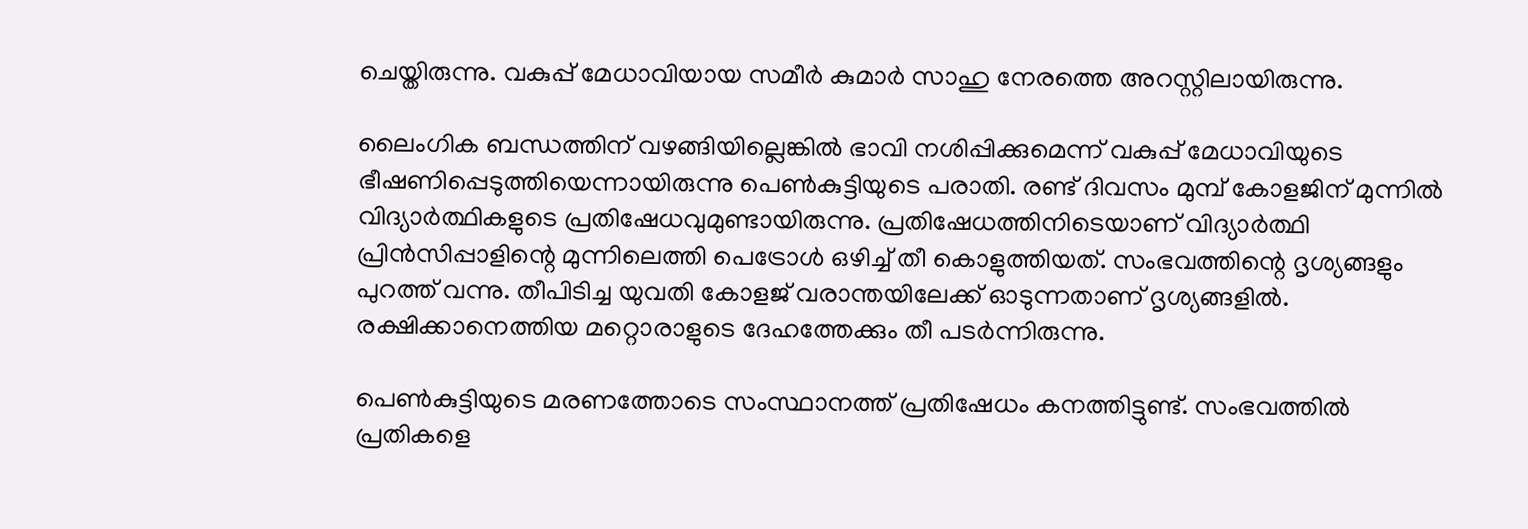ചെയ്തിരുന്നു. വകുപ്പ് മേധാവിയായ സമീര്‍ കുമാര്‍ സാഹു നേരത്തെ അറസ്റ്റിലായിരുന്നു.

ലൈംഗിക ബന്ധത്തിന് വഴങ്ങിയില്ലെങ്കില്‍ ഭാവി നശിപ്പിക്കുമെന്ന് വകുപ്പ് മേധാവിയുടെ ഭീഷണിപ്പെടുത്തിയെന്നായിരുന്നു പെണ്‍കുട്ടിയുടെ പരാതി. രണ്ട് ദിവസം മുമ്പ് കോളജിന് മുന്നില്‍ വിദ്യാര്‍ത്ഥികളുടെ പ്രതിഷേധവുമുണ്ടായിരുന്നു. പ്രതിഷേധത്തിനിടെയാണ് വിദ്യാര്‍ത്ഥി പ്രിന്‍സിപ്പാളിന്റെ മുന്നിലെത്തി പെട്രോള്‍ ഒഴിച്ച് തീ കൊളുത്തിയത്. സംഭവത്തിന്റെ ദൃശ്യങ്ങളും പുറത്ത് വന്നു. തീപിടിച്ച യുവതി കോളജ് വരാന്തയിലേക്ക് ഓടുന്നതാണ് ദൃശ്യങ്ങളില്‍. രക്ഷിക്കാനെത്തിയ മറ്റൊരാളുടെ ദേഹത്തേക്കും തീ പടര്‍ന്നിരുന്നു.

പെണ്‍കുട്ടിയുടെ മരണത്തോടെ സംസ്ഥാനത്ത് പ്രതിഷേധം കനത്തിട്ടുണ്ട്. സംഭവത്തിൽ പ്രതികളെ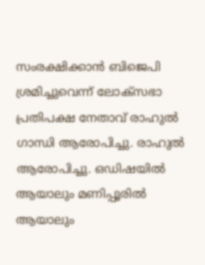സംരക്ഷിക്കാൻ ബിജെപി ശ്രമിച്ചുവെന്ന് ലോക്‌സഭാ പ്രതിപക്ഷ നേതാവ് രാഹുൽ ഗാന്ധി ആരോപിച്ചു. രാഹുൽ ആരോപിച്ചു. ഒഡിഷയിൽ ആയാലും മണിപ്പൂരിൽ ആയാലും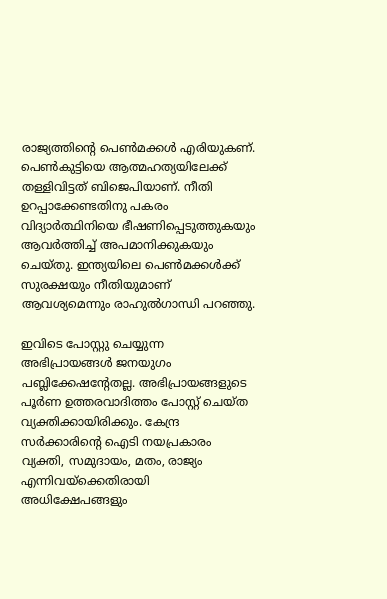രാജ്യത്തിന്റെ പെൺമക്കൾ എരിയുകണ്. പെൺകുട്ടിയെ ആത്മഹത്യയിലേക്ക് തള്ളിവിട്ടത് ബിജെപിയാണ്. നീതി ഉറപ്പാക്കേണ്ടതിനു പകരം വിദ്യാര്‍ത്ഥിനിയെ ഭീഷണിപ്പെടുത്തുകയും ആവർത്തിച്ച് അപമാനിക്കുകയും ചെയ്തു. ഇന്ത്യയിലെ പെൺമക്കൾക്ക് സുരക്ഷയും നീതിയുമാണ് ആവശ്യമെന്നും രാഹുൽഗാന്ധി പറഞ്ഞു.

ഇവിടെ പോസ്റ്റു ചെയ്യുന്ന അഭിപ്രായങ്ങള്‍ ജനയുഗം പബ്ലിക്കേഷന്റേതല്ല. അഭിപ്രായങ്ങളുടെ പൂര്‍ണ ഉത്തരവാദിത്തം പോസ്റ്റ് ചെയ്ത വ്യക്തിക്കായിരിക്കും. കേന്ദ്ര സര്‍ക്കാരിന്റെ ഐടി നയപ്രകാരം വ്യക്തി, സമുദായം, മതം, രാജ്യം എന്നിവയ്‌ക്കെതിരായി അധിക്ഷേപങ്ങളും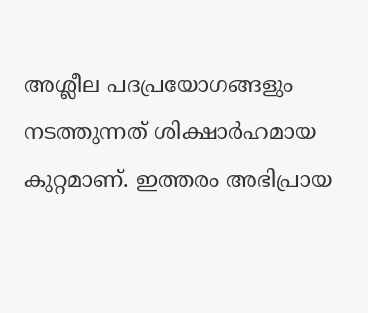അശ്ലീല പദപ്രയോഗങ്ങളും നടത്തുന്നത് ശിക്ഷാര്‍ഹമായ കുറ്റമാണ്. ഇത്തരം അഭിപ്രായ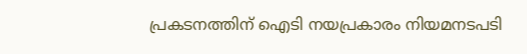പ്രകടനത്തിന് ഐടി നയപ്രകാരം നിയമനടപടി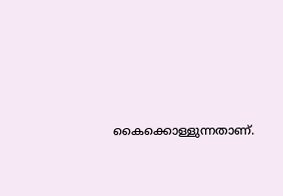കൈക്കൊള്ളുന്നതാണ്.